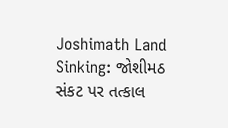Joshimath Land Sinking: જોશીમઠ સંકટ પર તત્કાલ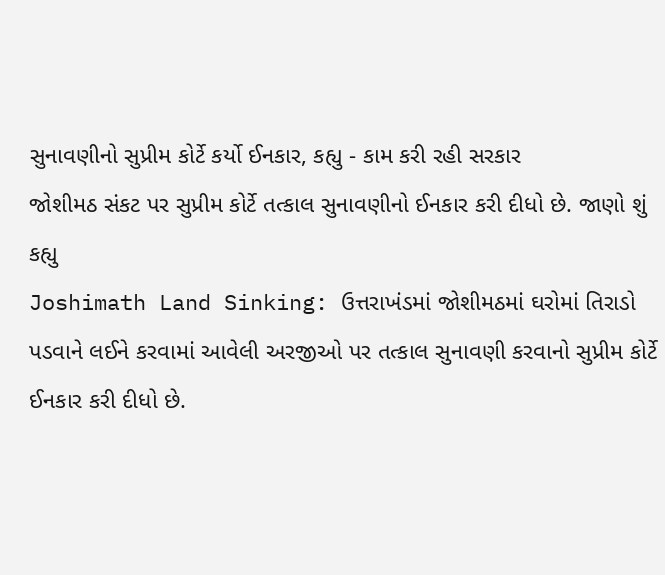સુનાવણીનો સુપ્રીમ કોર્ટે કર્યો ઈનકાર, કહ્યુ - કામ કરી રહી સરકાર
જોશીમઠ સંકટ પર સુપ્રીમ કોર્ટે તત્કાલ સુનાવણીનો ઈનકાર કરી દીધો છે. જાણો શું કહ્યુ
Joshimath Land Sinking: ઉત્તરાખંડમાં જોશીમઠમાં ઘરોમાં તિરાડો પડવાને લઈને કરવામાં આવેલી અરજીઓ પર તત્કાલ સુનાવણી કરવાનો સુપ્રીમ કોર્ટે ઈનકાર કરી દીધો છે.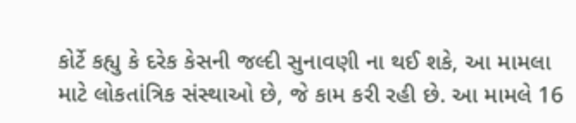કોર્ટે કહ્યુ કે દરેક કેસની જલ્દી સુનાવણી ના થઈ શકે, આ મામલા માટે લોકતાંત્રિક સંસ્થાઓ છે, જે કામ કરી રહી છે. આ મામલે 16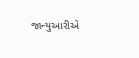જાન્યુઆરીએ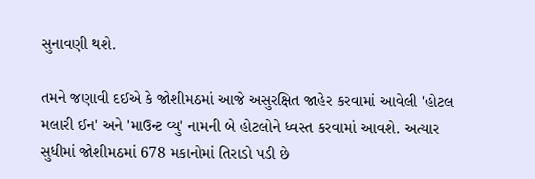સુનાવણી થશે.

તમને જણાવી દઈએ કે જોશીમઠમાં આજે અસુરક્ષિત જાહેર કરવામાં આવેલી 'હોટલ મલારી ઈન' અને 'માઉન્ટ વ્યુ' નામની બે હોટલોને ધ્વસ્ત કરવામાં આવશે. અત્યાર સુધીમાં જોશીમઠમાં 678 મકાનોમાં તિરાડો પડી છે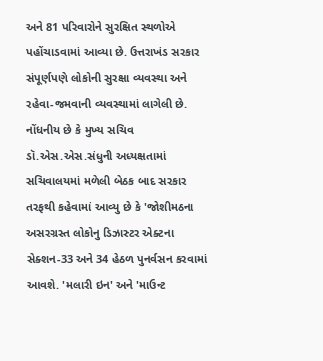અને 81 પરિવારોને સુરક્ષિત સ્થળોએ પહોંચાડવામાં આવ્યા છે. ઉત્તરાખંડ સરકાર સંપૂર્ણપણે લોકોની સુરક્ષા વ્યવસ્થા અને રહેવા-જમવાની વ્યવસ્થામાં લાગેલી છે.
નોંધનીય છે કે મુખ્ય સચિવ ડૉ.એસ.એસ.સંધુની અધ્યક્ષતામાં સચિવાલયમાં મળેલી બેઠક બાદ સરકાર તરફથી કહેવામાં આવ્યુ છે કે 'જોશીમઠના અસરગ્રસ્ત લોકોનુ ડિઝાસ્ટર એક્ટના સેક્શન-33 અને 34 હેઠળ પુનર્વસન કરવામાં આવશે. 'મલારી ઇન' અને 'માઉન્ટ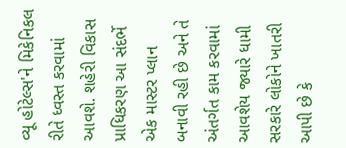વ્યૂ હોટેલ્સ'ને મિકેનિકલ રીતે ધ્વસ્ત કરવામાં આવશે. શહેરી વિકાસ પ્રાધિકરણ આ સંદર્ભે એક માસ્ટર પ્લાન બનાવી રહી છે અને તે અંતર્ગત કામ કરવામાં આવશેય જ્યારે ધામી સરકારે લોકોને ખાતરી આપી છે કે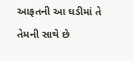આફતની આ ઘડીમાં તે તેમની સાથે છે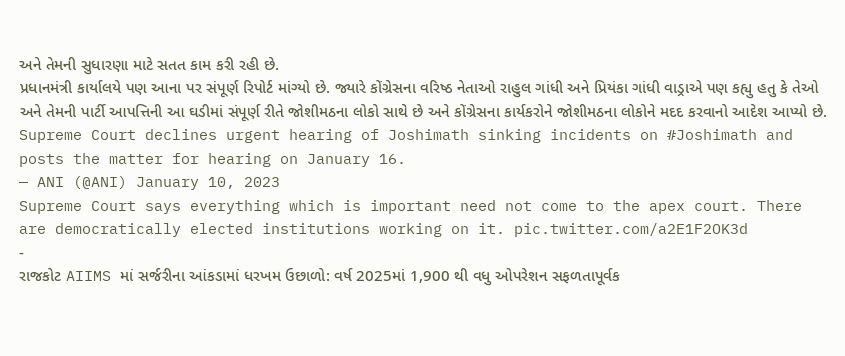અને તેમની સુધારણા માટે સતત કામ કરી રહી છે.
પ્રધાનમંત્રી કાર્યાલયે પણ આના પર સંપૂર્ણ રિપોર્ટ માંગ્યો છે. જ્યારે કોંગ્રેસના વરિષ્ઠ નેતાઓ રાહુલ ગાંધી અને પ્રિયંકા ગાંધી વાડ્રાએ પણ કહ્યુ હતુ કે તેઓ અને તેમની પાર્ટી આપત્તિની આ ઘડીમાં સંપૂર્ણ રીતે જોશીમઠના લોકો સાથે છે અને કોંગ્રેસના કાર્યકરોને જોશીમઠના લોકોને મદદ કરવાનો આદેશ આપ્યો છે.
Supreme Court declines urgent hearing of Joshimath sinking incidents on #Joshimath and posts the matter for hearing on January 16.
— ANI (@ANI) January 10, 2023
Supreme Court says everything which is important need not come to the apex court. There are democratically elected institutions working on it. pic.twitter.com/a2E1F2OK3d
-
રાજકોટ AIIMS માં સર્જરીના આંકડામાં ધરખમ ઉછાળો: વર્ષ 2025માં 1,900 થી વધુ ઓપરેશન સફળતાપૂર્વક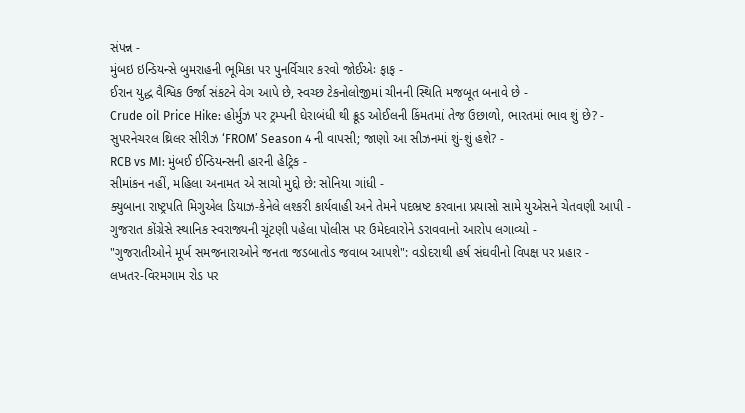સંપન્ન -
મુંબઇ ઇન્ડિયન્સે બુમરાહની ભૂમિકા પર પુનર્વિચાર કરવો જોઈએઃ ફાફ -
ઈરાન યુદ્ધ વૈશ્વિક ઉર્જા સંકટને વેગ આપે છે, સ્વચ્છ ટેકનોલોજીમાં ચીનની સ્થિતિ મજબૂત બનાવે છે -
Crude oil Price Hike: હોર્મુઝ પર ટ્રમ્પની ઘેરાબંધી થી ક્રૂડ ઓઈલની કિંમતમાં તેજ ઉછાળો, ભારતમાં ભાવ શું છે? -
સુપરનેચરલ થ્રિલર સીરીઝ ‘FROM’ Season 4 ની વાપસી; જાણો આ સીઝનમાં શું-શું હશે? -
RCB vs MI: મુંબઈ ઈન્ડિયન્સની હારની હેટ્રિક -
સીમાંકન નહીં, મહિલા અનામત એ સાચો મુદ્દો છે: સોનિયા ગાંધી -
ક્યુબાના રાષ્ટ્રપતિ મિગુએલ ડિયાઝ-કેનેલે લશ્કરી કાર્યવાહી અને તેમને પદભ્રષ્ટ કરવાના પ્રયાસો સામે યુએસને ચેતવણી આપી -
ગુજરાત કોંગ્રેસે સ્થાનિક સ્વરાજ્યની ચૂંટણી પહેલા પોલીસ પર ઉમેદવારોને ડરાવવાનો આરોપ લગાવ્યો -
"ગુજરાતીઓને મૂર્ખ સમજનારાઓને જનતા જડબાતોડ જવાબ આપશે": વડોદરાથી હર્ષ સંઘવીનો વિપક્ષ પર પ્રહાર -
લખતર-વિરમગામ રોડ પર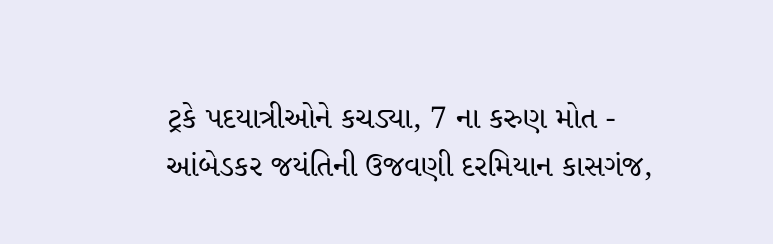ટ્રકે પદયાત્રીઓને કચડ્યા, 7 ના કરુણ મોત -
આંબેડકર જયંતિની ઉજવણી દરમિયાન કાસગંજ,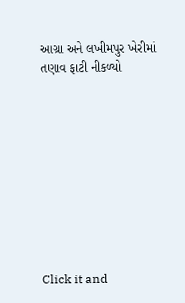આગ્રા અને લખીમપુર ખેરીમાં તણાવ ફાટી નીકળ્યો










Click it and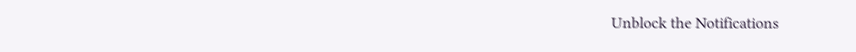Unblock the Notifications